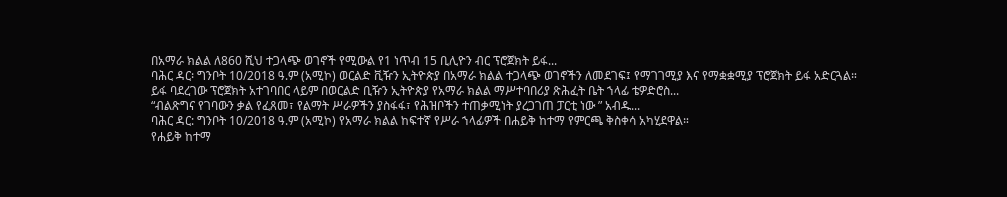በአማራ ክልል ለ860 ሺህ ተጋላጭ ወገኖች የሚውል የ1 ነጥብ 15 ቢሊዮን ብር ፕሮጀክት ይፋ...
ባሕር ዳር፡ ግንቦት 10/2018 ዓ.ም (አሚኮ) ወርልድ ቪዥን ኢትዮጵያ በአማራ ክልል ተጋላጭ ወገኖችን ለመደገፍ፤ የማገገሚያ እና የማቋቋሚያ ፕሮጀክት ይፋ አድርጓል።
ይፋ ባደረገው ፕሮጀክት አተገባበር ላይም በወርልድ ቢዥን ኢትዮጵያ የአማራ ክልል ማሥተባበሪያ ጽሕፈት ቤት ኀላፊ ቴዎድሮስ...
“ብልጽግና የገባውን ቃል የፈጸመ፣ የልማት ሥራዎችን ያስፋፋ፣ የሕዝቦችን ተጠቃሚነት ያረጋገጠ ፓርቲ ነው ” አብዱ...
ባሕር ዳር: ግንቦት 10/2018 ዓ.ም (አሚኮ) የአማራ ክልል ከፍተኛ የሥራ ኀላፊዎች በሐይቅ ከተማ የምርጫ ቅስቀሳ አካሂደዋል።
የሐይቅ ከተማ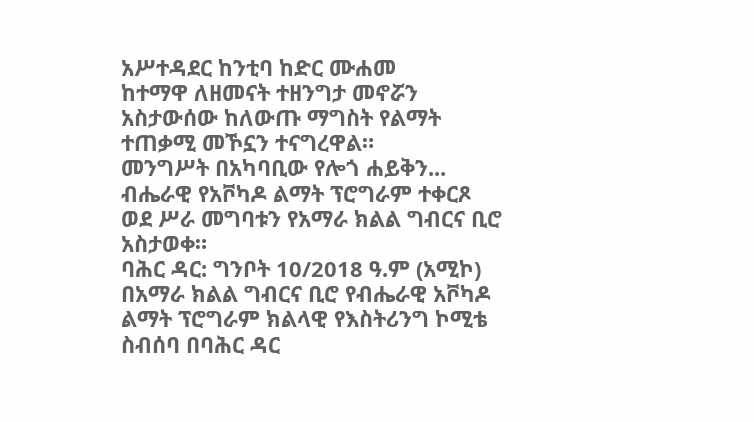አሥተዳደር ከንቲባ ከድር ሙሐመ
ከተማዋ ለዘመናት ተዘንግታ መኖሯን አስታውሰው ከለውጡ ማግስት የልማት ተጠቃሚ መኾኗን ተናግረዋል።
መንግሥት በአካባቢው የሎጎ ሐይቅን...
ብሔራዊ የአቮካዶ ልማት ፕሮግራም ተቀርጾ ወደ ሥራ መግባቱን የአማራ ክልል ግብርና ቢሮ አስታወቀ።
ባሕር ዳር: ግንቦት 10/2018 ዓ.ም (አሚኮ) በአማራ ክልል ግብርና ቢሮ የብሔራዊ አቮካዶ ልማት ፕሮግራም ክልላዊ የእስትሪንግ ኮሚቴ ስብሰባ በባሕር ዳር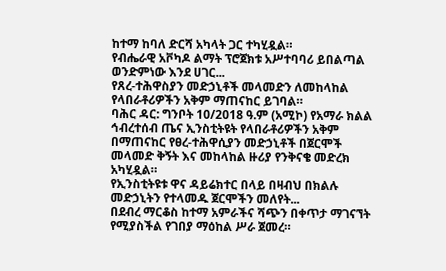ከተማ ከባለ ድርሻ አካላት ጋር ተካሂዷል።
የብሔራዊ አቮካዶ ልማት ፕሮጀክቱ አሥተባባሪ ይበልጣል ወንድምነው እንደ ሀገር...
የጸረ-ተሕዋስያን መድኃኒቶች መላመድን ለመከላከል የላበራቶሪዎችን አቅም ማጠናከር ይገባል።
ባሕር ዳር: ግንቦት 10/2018 ዓ.ም (አሚኮ) የአማራ ክልል ኅብረተሰብ ጤና ኢንስቲትዩት የላበራቶሪዎችን አቅም በማጠናከር የፀረ-ተሕዋሲያን መድኃኒቶች በጀርሞች መላመድ ቅኝት እና መከላከል ዙሪያ የንቅናቄ መድረክ አካሂዷል።
የኢንስቲትዩቱ ዋና ዳይሬክተር በላይ በዛብህ በክልሉ መድኃኒትን የተላመዱ ጀርሞችን መለየት...
በደብረ ማርቆስ ከተማ አምራችና ሻጭን በቀጥታ ማገናኘት የሚያስችል የገበያ ማዕከል ሥራ ጀመረ።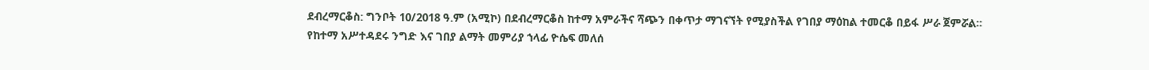ደብረማርቆስ: ግንቦት 10/2018 ዓ.ም (አሚኮ) በደብረማርቆስ ከተማ አምራችና ሻጭን በቀጥታ ማገናኘት የሚያስችል የገበያ ማዕከል ተመርቆ በይፋ ሥራ ጀምሯል።
የከተማ አሥተዳደሩ ንግድ እና ገበያ ልማት መምሪያ ኀላፊ ዮሴፍ መለሰ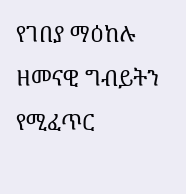የገበያ ማዕከሉ ዘመናዊ ግብይትን የሚፈጥር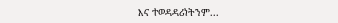እና ተወዳዳሪነትንም...